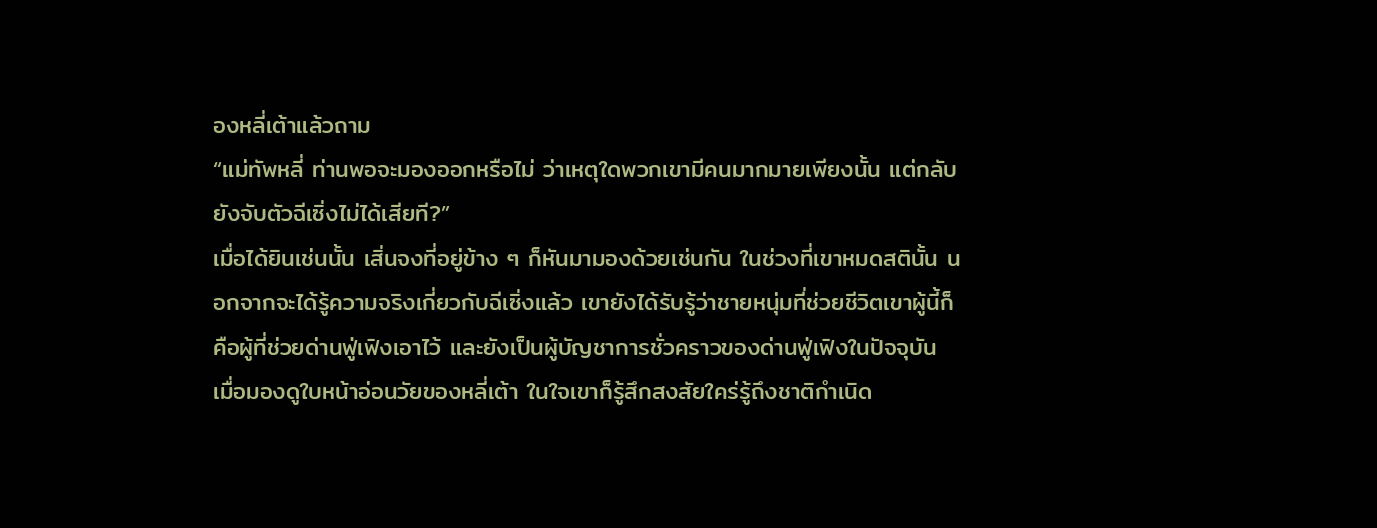องหลี่เต้าแล้วถาม
“แม่ทัพหลี่ ท่านพอจะมองออกหรือไม่ ว่าเหตุใดพวกเขามีคนมากมายเพียงนั้น แต่กลับยังจับตัวฉีเซิ่งไม่ได้เสียที?”
เมื่อได้ยินเช่นนั้น เสิ่นจงที่อยู่ข้าง ๆ ก็หันมามองด้วยเช่นกัน ในช่วงที่เขาหมดสตินั้น นอกจากจะได้รู้ความจริงเกี่ยวกับฉีเซิ่งแล้ว เขายังได้รับรู้ว่าชายหนุ่มที่ช่วยชีวิตเขาผู้นี้ก็คือผู้ที่ช่วยด่านฟู่เฟิงเอาไว้ และยังเป็นผู้บัญชาการชั่วคราวของด่านฟู่เฟิงในปัจจุบัน
เมื่อมองดูใบหน้าอ่อนวัยของหลี่เต้า ในใจเขาก็รู้สึกสงสัยใคร่รู้ถึงชาติกำเนิด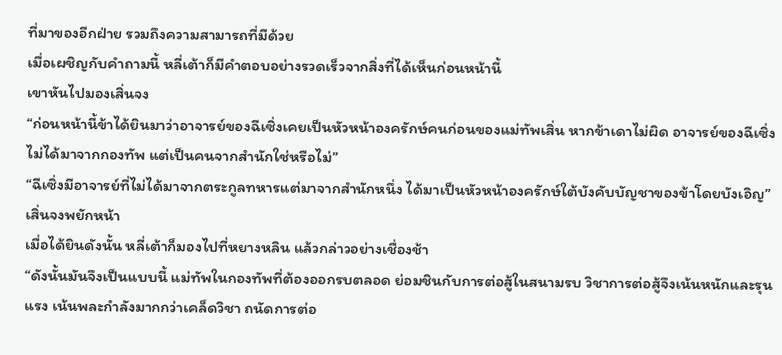ที่มาของอีกฝ่าย รวมถึงความสามารถที่มีด้วย
เมื่อเผชิญกับคำถามนี้ หลี่เต้าก็มีคำตอบอย่างรวดเร็วจากสิ่งที่ได้เห็นก่อนหน้านี้
เขาหันไปมองเสิ่นจง
“ก่อนหน้านี้ข้าได้ยินมาว่าอาจารย์ของฉีเซิ่งเคยเป็นหัวหน้าองครักษ์คนก่อนของแม่ทัพเสิ่น หากข้าเดาไม่ผิด อาจารย์ของฉีเซิ่งไม่ได้มาจากกองทัพ แต่เป็นคนจากสำนักใช่หรือไม่”
“ฉีเซิ่งมีอาจารย์ที่ไม่ได้มาจากตระกูลทหารแต่มาจากสำนักหนึ่ง ได้มาเป็นหัวหน้าองครักษ์ใต้บังคับบัญชาของข้าโดยบังเอิญ”
เสิ่นจงพยักหน้า
เมื่อได้ยินดังนั้น หลี่เต้าก็มองไปที่หยางหลิน แล้วกล่าวอย่างเชื่องช้า
“ดังนั้นมันจึงเป็นแบบนี้ แม่ทัพในกองทัพที่ต้องออกรบตลอด ย่อมชินกับการต่อสู้ในสนามรบ วิชาการต่อสู้จึงเน้นหนักและรุนแรง เน้นพละกำลังมากกว่าเคล็ดวิชา ถนัดการต่อ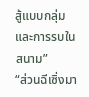สู้แบบกลุ่มและการรบในสนาม”
“ส่วนฉีเซิ่งมา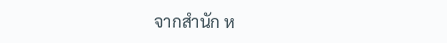จากสำนัก ห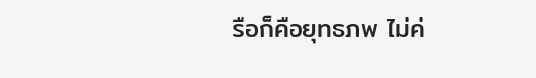รือก็คือยุทธภพ ไม่ค่